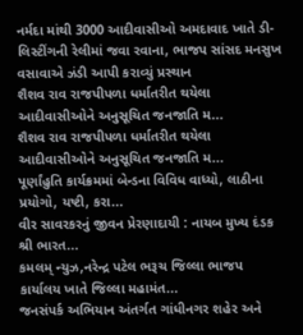નર્મદા માંથી 3000 આદીવાસીઓ અમદાવાદ ખાતે ડી-લિસ્ટીંગની રેલીમાં જવા રવાના, ભાજપ સાંસદ મનસુખ વસાવાએ ઝંડી આપી કરાવ્યું પ્રસ્થાન
શૈશવ રાવ રાજપીપળા ધર્માતરીત થયેલા આદીવાસીઓને અનુસૂચિત જનજાતિ મ...
શૈશવ રાવ રાજપીપળા ધર્માતરીત થયેલા આદીવાસીઓને અનુસૂચિત જનજાતિ મ...
પૂર્ણાંહુતિ કાર્યક્રમમાં બેન્ડના વિવિધ વાધ્યો, લાઠીના પ્રયોગો, યષ્ટી, કરા...
વીર સાવરકરનું જીવન પ્રેરણાદાયી : નાયબ મુખ્ય દંડક શ્રી ભારત...
કમલમ્ ન્યુઝ,નરેન્દ્ર પટેલ ભરૂચ જિલ્લા ભાજપ કાર્યાલય ખાતે જિલ્લા મહામંત...
જનસંપર્ક અભિયાન અંતર્ગત ગાંધીનગર શહેર અને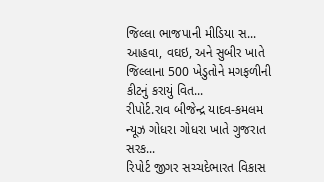જિલ્લા ભાજપાની મીડિયા સ...
આહવા, વઘઇ, અને સુબીર ખાતે જિલ્લાના 500 ખેડુતોને મગફળીની કીટનું કરાયું વિત...
રીપોર્ટ.રાવ બીજેન્દ્ર યાદવ-કમલમ ન્યૂઝ ગોધરા ગોધરા ખાતે ગુજરાત સરક...
રિપોર્ટ જીગર સચ્ચદેભારત વિકાસ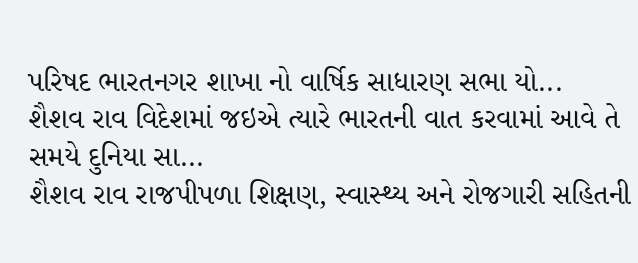પરિષદ ભારતનગર શાખા નો વાર્ષિક સાધારણ સભા યો...
શૈશવ રાવ વિદેશમાં જઇએ ત્યારે ભારતની વાત કરવામાં આવે તે સમયે દુનિયા સા...
શૈશવ રાવ રાજપીપળા શિક્ષણ, સ્વાસ્થ્ય અને રોજગારી સહિતની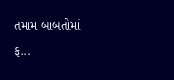તમામ બાબતોમાં ફ...